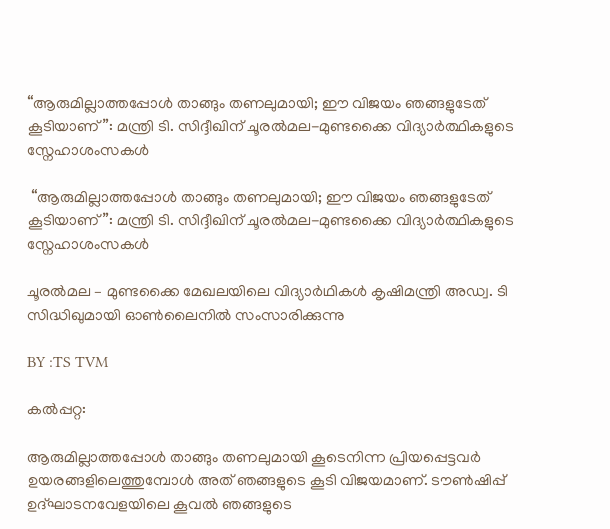“ആരുമില്ലാത്തപ്പോൾ താങ്ങും തണലുമായി; ഈ വിജയം ഞങ്ങളുടേത് കൂടിയാണ്”: മന്ത്രി ടി. സിദ്ദീഖിന് ചൂരൽമല-മുണ്ടക്കൈ വിദ്യാർത്ഥികളുടെ സ്നേഹാശംസകൾ

 “ആരുമില്ലാത്തപ്പോൾ താങ്ങും തണലുമായി; ഈ വിജയം ഞങ്ങളുടേത് കൂടിയാണ്”: മന്ത്രി ടി. സിദ്ദീഖിന് ചൂരൽമല-മുണ്ടക്കൈ വിദ്യാർത്ഥികളുടെ സ്നേഹാശംസകൾ

ചൂരൽമല – മുണ്ടക്കൈ മേഖലയിലെ വിദ്യാർഥികൾ കൃഷിമന്ത്രി അഡ്വ. ടി സിദ്ധിഖുമായി ഓൺലൈനിൽ സംസാരിക്കുന്നു

BY :TS TVM

കൽപ്പറ്റ:

ആരുമില്ലാത്തപ്പോൾ താങ്ങും തണലുമായി കൂടെനിന്ന പ്രിയപ്പെട്ടവർ ഉയരങ്ങളിലെത്തുമ്പോൾ അത് ഞങ്ങളുടെ കൂടി വിജയമാണ്. ടൗൺഷിപ്പ് ഉദ്ഘാടനവേളയിലെ കൂവൽ ഞങ്ങളുടെ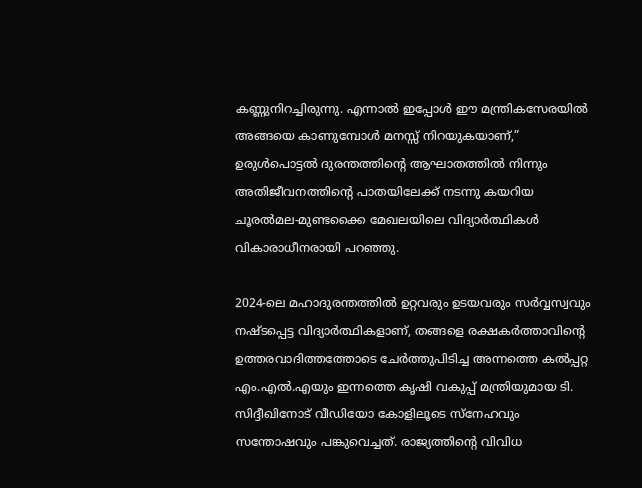കണ്ണുനിറച്ചിരുന്നു. എന്നാൽ ഇപ്പോൾ ഈ മന്ത്രികസേരയിൽ അങ്ങയെ കാണുമ്പോൾ മനസ്സ് നിറയുകയാണ്,” ഉരുൾപൊട്ടൽ ദുരന്തത്തിന്റെ ആഘാതത്തിൽ നിന്നും അതിജീവനത്തിന്റെ പാതയിലേക്ക് നടന്നു കയറിയ ചൂരൽമല-മുണ്ടക്കൈ മേഖലയിലെ വിദ്യാർത്ഥികൾ വികാരാധീനരായി പറഞ്ഞു.

2024-ലെ മഹാദുരന്തത്തിൽ ഉറ്റവരും ഉടയവരും സർവ്വസ്വവും നഷ്ടപ്പെട്ട വിദ്യാർത്ഥികളാണ്, തങ്ങളെ രക്ഷകർത്താവിന്റെ ഉത്തരവാദിത്തത്തോടെ ചേർത്തുപിടിച്ച അന്നത്തെ കൽപ്പറ്റ എം.എൽ.എയും ഇന്നത്തെ കൃഷി വകുപ്പ് മന്ത്രിയുമായ ടി. സിദ്ദീഖിനോട് വീഡിയോ കോളിലൂടെ സ്നേഹവും സന്തോഷവും പങ്കുവെച്ചത്. രാജ്യത്തിന്റെ വിവിധ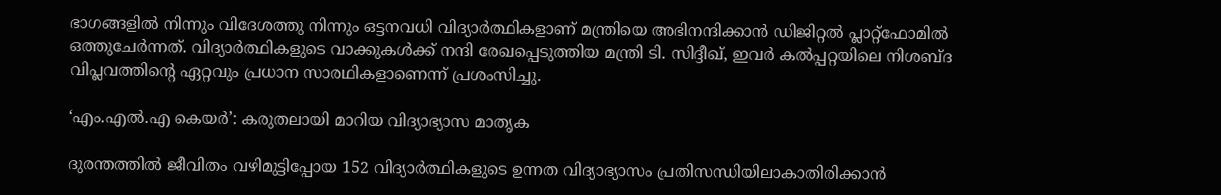ഭാഗങ്ങളിൽ നിന്നും വിദേശത്തു നിന്നും ഒട്ടനവധി വിദ്യാർത്ഥികളാണ് മന്ത്രിയെ അഭിനന്ദിക്കാൻ ഡിജിറ്റൽ പ്ലാറ്റ്‌ഫോമിൽ ഒത്തുചേർന്നത്. വിദ്യാർത്ഥികളുടെ വാക്കുകൾക്ക് നന്ദി രേഖപ്പെടുത്തിയ മന്ത്രി ടി. സിദ്ദീഖ്, ഇവർ കൽപ്പറ്റയിലെ നിശബ്ദ വിപ്ലവത്തിന്റെ ഏറ്റവും പ്രധാന സാരഥികളാണെന്ന് പ്രശംസിച്ചു.

‘എം.എൽ.എ കെയർ’: കരുതലായി മാറിയ വിദ്യാഭ്യാസ മാതൃക

ദുരന്തത്തിൽ ജീവിതം വഴിമുട്ടിപ്പോയ 152 വിദ്യാർത്ഥികളുടെ ഉന്നത വിദ്യാഭ്യാസം പ്രതിസന്ധിയിലാകാതിരിക്കാൻ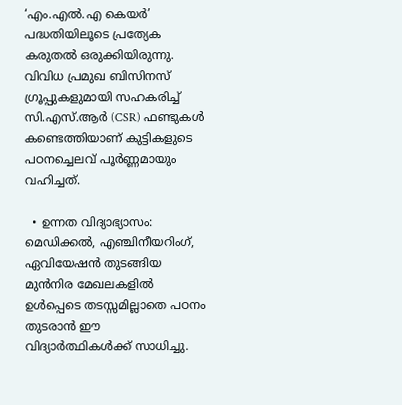‘എം.എൽ.എ കെയർ’ പദ്ധതിയിലൂടെ പ്രത്യേക കരുതൽ ഒരുക്കിയിരുന്നു. വിവിധ പ്രമുഖ ബിസിനസ് ഗ്രൂപ്പുകളുമായി സഹകരിച്ച് സി.എസ്.ആർ (CSR) ഫണ്ടുകൾ കണ്ടെത്തിയാണ് കുട്ടികളുടെ പഠനച്ചെലവ് പൂർണ്ണമായും വഹിച്ചത്.

  • ഉന്നത വിദ്യാഭ്യാസം: മെഡിക്കൽ, എഞ്ചിനീയറിംഗ്, ഏവിയേഷൻ തുടങ്ങിയ മുൻനിര മേഖലകളിൽ ഉൾപ്പെടെ തടസ്സമില്ലാതെ പഠനം തുടരാൻ ഈ വിദ്യാർത്ഥികൾക്ക് സാധിച്ചു.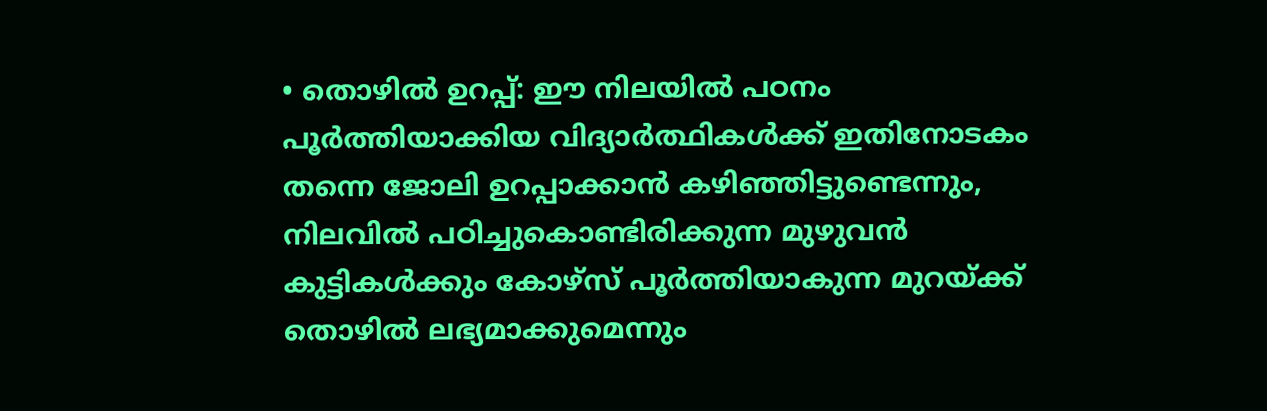• തൊഴിൽ ഉറപ്പ്: ഈ നിലയിൽ പഠനം പൂർത്തിയാക്കിയ വിദ്യാർത്ഥികൾക്ക് ഇതിനോടകം തന്നെ ജോലി ഉറപ്പാക്കാൻ കഴിഞ്ഞിട്ടുണ്ടെന്നും, നിലവിൽ പഠിച്ചുകൊണ്ടിരിക്കുന്ന മുഴുവൻ കുട്ടികൾക്കും കോഴ്സ് പൂർത്തിയാകുന്ന മുറയ്ക്ക് തൊഴിൽ ലഭ്യമാക്കുമെന്നും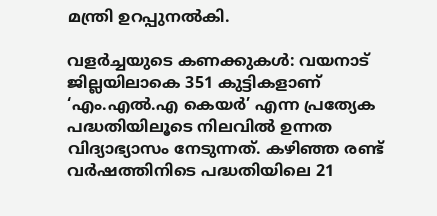മന്ത്രി ഉറപ്പുനൽകി.

വളർച്ചയുടെ കണക്കുകൾ: വയനാട് ജില്ലയിലാകെ 351 കുട്ടികളാണ് ‘എം.എൽ.എ കെയർ’ എന്ന പ്രത്യേക പദ്ധതിയിലൂടെ നിലവിൽ ഉന്നത വിദ്യാഭ്യാസം നേടുന്നത്. കഴിഞ്ഞ രണ്ട് വർഷത്തിനിടെ പദ്ധതിയിലെ 21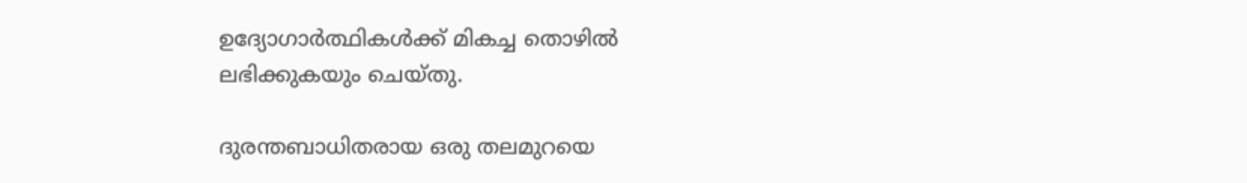ഉദ്യോഗാർത്ഥികൾക്ക് മികച്ച തൊഴിൽ ലഭിക്കുകയും ചെയ്തു.

ദുരന്തബാധിതരായ ഒരു തലമുറയെ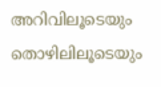അറിവിലൂടെയും തൊഴിലിലൂടെയും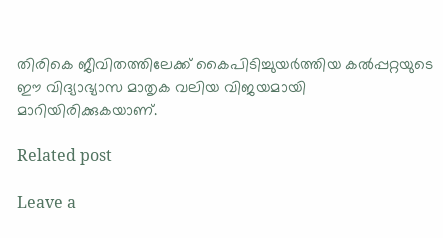തിരികെ ജീവിതത്തിലേക്ക് കൈപിടിച്ചുയർത്തിയ കൽപ്പറ്റയുടെ ഈ വിദ്യാഭ്യാസ മാതൃക വലിയ വിജയമായി മാറിയിരിക്കുകയാണ്.

Related post

Leave a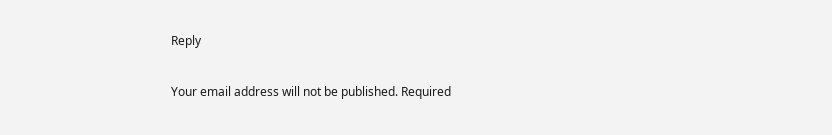Reply

Your email address will not be published. Required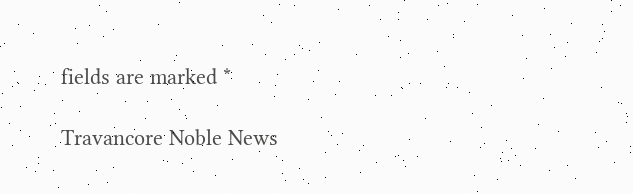fields are marked *

Travancore Noble News